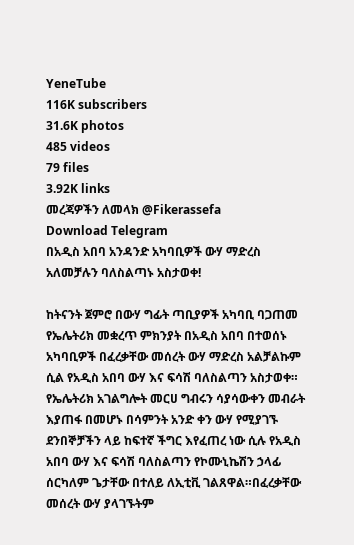YeneTube
116K subscribers
31.6K photos
485 videos
79 files
3.92K links
መረጃዎችን ለመላክ @Fikerassefa
Download Telegram
በአዲስ አበባ አንዳንድ አካባቢዎች ውሃ ማድረስ አለመቻሉን ባለስልጣኑ አስታወቀ!

ከትናንት ጀምሮ በውሃ ግፊት ጣቢያዎች አካባቢ ባጋጠመ የኤሌትሪክ መቋረጥ ምክንያት በአዲስ አበባ በተወሰኑ አካባቢዎች በፈረቃቸው መሰረት ውሃ ማድረስ አልቻልኩም ሲል የአዲስ አበባ ውሃ እና ፍሳሽ ባለስልጣን አስታወቀ። የኤሌትሪክ አገልግሎት መርሀ ግብሩን ሳያሳውቀን መብራት እያጠፋ በመሆኑ በሳምንት አንድ ቀን ውሃ የሚያገኙ ደንበኞቻችን ላይ ከፍተኛ ችግር እየፈጠረ ነው ሲሉ የአዲስ አበባ ውሃ እና ፍሳሽ ባለስልጣን የኮሙኒኬሽን ኃላፊ ሰርካለም ጌታቸው በተለይ ለኢቲቪ ገልጸዋል።በፈረቃቸው መሰረት ውሃ ያላገኙትም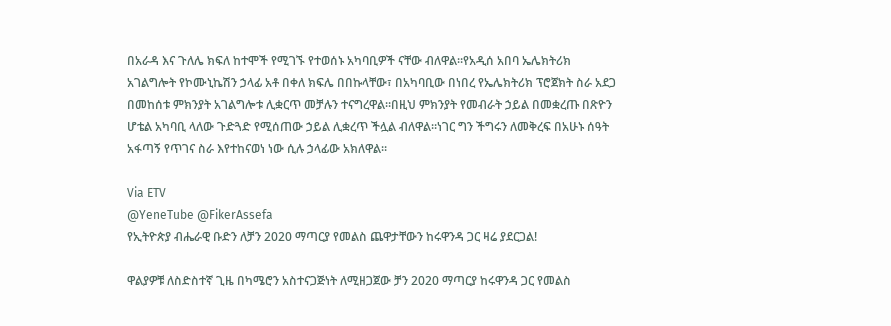በአራዳ እና ጉለሌ ክፍለ ከተሞች የሚገኙ የተወሰኑ አካባቢዎች ናቸው ብለዋል።የአዲሰ አበባ ኤሌክትሪክ አገልግሎት የኮሙኒኬሽን ኃላፊ አቶ በቀለ ክፍሌ በበኩላቸው፣ በአካባቢው በነበረ የኤሌክትሪክ ፕሮጀክት ስራ አደጋ በመከሰቱ ምክንያት አገልግሎቱ ሊቋርጥ መቻሉን ተናግረዋል።በዚህ ምክንያት የመብራት ኃይል በመቋረጡ በጽዮን ሆቴል አካባቢ ላለው ጉድጓድ የሚሰጠው ኃይል ሊቋረጥ ችሏል ብለዋል።ነገር ግን ችግሩን ለመቅረፍ በአሁኑ ሰዓት አፋጣኝ የጥገና ስራ እየተከናወነ ነው ሲሉ ኃላፊው አክለዋል።

Via ETV
@YeneTube @FikerAssefa
የኢትዮጵያ ብሔራዊ ቡድን ለቻን 2020 ማጣርያ የመልስ ጨዋታቸውን ከሩዋንዳ ጋር ዛሬ ያደርጋል!

ዋልያዎቹ ለስድስተኛ ጊዜ በካሜሮን አስተናጋጅነት ለሚዘጋጀው ቻን 2020 ማጣርያ ከሩዋንዳ ጋር የመልስ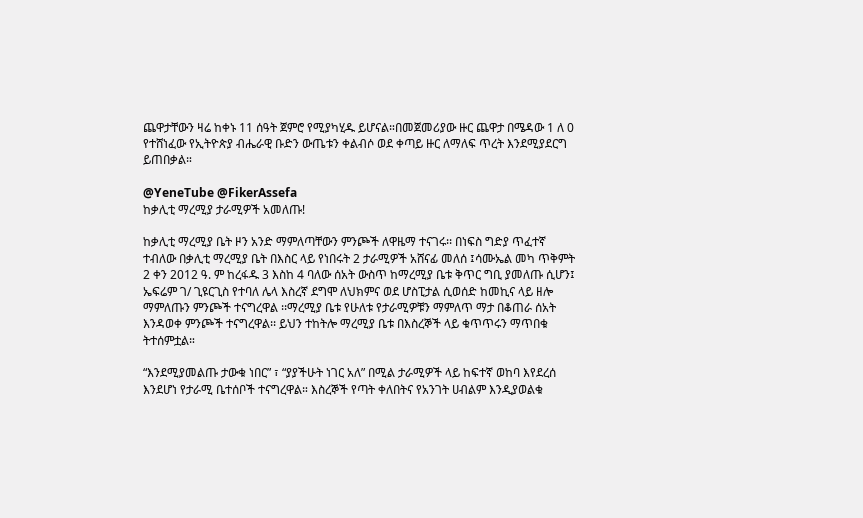ጨዋታቸውን ዛሬ ከቀኑ 11 ሰዓት ጀምሮ የሚያካሂዱ ይሆናል።በመጀመሪያው ዙር ጨዋታ በሜዳው 1 ለ 0 የተሸነፈው የኢትዮጵያ ብሔራዊ ቡድን ውጤቱን ቀልብሶ ወደ ቀጣይ ዙር ለማለፍ ጥረት እንደሚያደርግ ይጠበቃል።

@YeneTube @FikerAssefa
ከቃሊቲ ማረሚያ ታራሚዎች አመለጡ!

ከቃሊቲ ማረሚያ ቤት ዞን አንድ ማምለጣቸውን ምንጮች ለዋዜማ ተናገሩ፡፡ በነፍስ ግድያ ጥፈተኛ ተብለው በቃሊቲ ማረሚያ ቤት በእስር ላይ የነበሩት 2 ታራሚዎች አሸናፊ መለሰ ፤ሳሙኤል መካ ጥቅምት 2 ቀን 2012 ዓ. ም ከረፋዱ 3 እስከ 4 ባለው ሰአት ውስጥ ከማረሚያ ቤቱ ቅጥር ግቢ ያመለጡ ሲሆን፤ ኤፍሬም ገ/ ጊዩርጊስ የተባለ ሌላ እስረኛ ደግሞ ለህክምና ወደ ሆስፒታል ሲወሰድ ከመኪና ላይ ዘሎ ማምለጡን ምንጮች ተናግረዋል ፡፡ማረሚያ ቤቱ የሁለቱ የታራሚዎቹን ማምለጥ ማታ በቆጠራ ሰአት እንዳወቀ ምንጮች ተናግረዋል፡፡ ይህን ተከትሎ ማረሚያ ቤቱ በእስረኞች ላይ ቁጥጥሩን ማጥበቁ ትተሰምቷል።

“እንደሚያመልጡ ታውቁ ነበር” ፣ “ያያችሁት ነገር አለ” በሚል ታራሚዎች ላይ ከፍተኛ ወከባ እየደረሰ እንደሆነ የታራሚ ቤተሰቦች ተናግረዋል። እስረኞች የጣት ቀለበትና የአንገት ሀብልም እንዲያወልቁ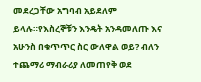መደረጋቸው አግባብ አይደለም ይላሉ።የእስረኞቹን እንዴት አንዳመለጡ እና አሁንስ በቁጥጥር ስር ውለዋል ወይ? ብለን ተጨማሪ ማብራሪያ ለመጠየቅ ወደ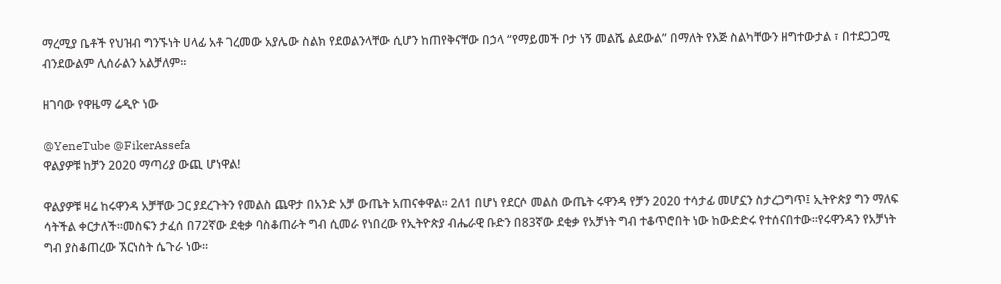ማረሚያ ቤቶች የህዝብ ግንኙነት ሀላፊ አቶ ገረመው አያሌው ስልክ የደወልንላቸው ሲሆን ከጠየቅናቸው በኃላ “የማይመች ቦታ ነኝ መልሼ ልደውል” በማለት የእጅ ስልካቸውን ዘግተውታል ፣ በተደጋጋሚ ብንደውልም ሊሰራልን አልቻለም፡፡

ዘገባው የዋዜማ ሬዲዮ ነው

@YeneTube @FikerAssefa
ዋልያዎቹ ከቻን 2020 ማጣሪያ ውጪ ሆነዋል!

ዋልያዎቹ ዛሬ ከሩዋንዳ አቻቸው ጋር ያደረጉትን የመልስ ጨዋታ በአንድ አቻ ውጤት አጠናቀዋል። 2ለ1 በሆነ የደርሶ መልስ ውጤት ሩዋንዳ የቻን 2020 ተሳታፊ መሆኗን ስታረጋግጥ፤ ኢትዮጵያ ግን ማለፍ ሳትችል ቀርታለች።መስፍን ታፈሰ በ72ኛው ደቂቃ ባስቆጠራት ግብ ሲመራ የነበረው የኢትዮጵያ ብሔራዊ ቡድን በ83ኛው ደቂቃ የአቻነት ግብ ተቆጥሮበት ነው ከውድድሩ የተሰናበተው።የሩዋንዳን የአቻነት ግብ ያስቆጠረው ኧርነስት ሴጉራ ነው።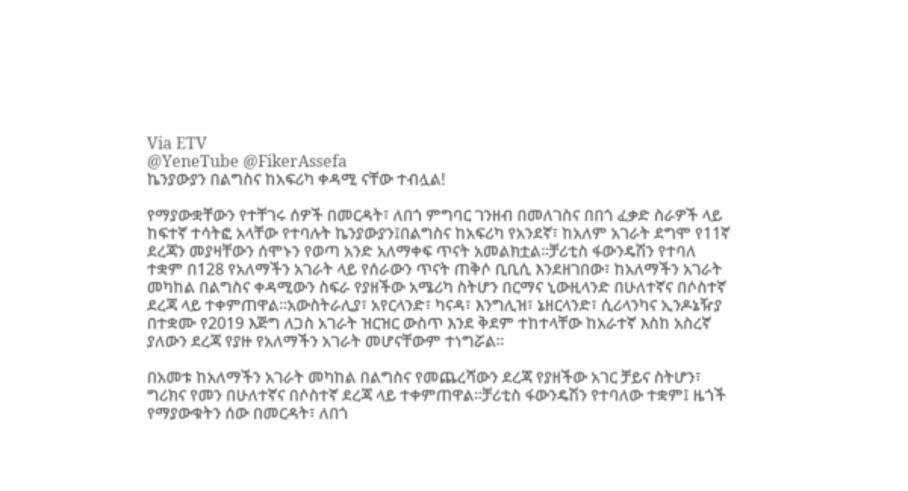Via ETV
@YeneTube @FikerAssefa
ኬንያውያን በልግስና ከአፍሪካ ቀዳሚ ናቸው ተብሏል!

የማያውቋቸውን የተቸገሩ ሰዎች በመርዳት፣ ለበጎ ምግባር ገንዘብ በመለገስና በበጎ ፈቃድ ስራዎች ላይ ከፍተኛ ተሳትፎ አላቸው የተባሉት ኬንያውያን፤በልግስና ከአፍሪካ የአንደኛ፣ ከአለም አገራት ደግሞ የ11ኛ ደረጃን መያዛቸውን ሰሞኑን የወጣ አንድ አለማቀፍ ጥናት አመልክቷል፡፡ቻሪቲስ ፋውንዴሽን የተባለ ተቋም በ128 የአለማችን አገራት ላይ የሰራውን ጥናት ጠቅሶ ቢቢሲ እንደዘገበው፣ ከአለማችን አገራት መካከል በልግስና ቀዳሚውን ስፍራ የያዘችው አሜሪካ ስትሆን በርማና ኒውዚላንድ በሁለተኛና በሶስተኛ ደረጃ ላይ ተቀምጠዋል፡፡አውስትራሊያ፣ አየርላንድ፣ ካናዳ፣ እንግሊዝ፣ ኔዘርላንድ፣ ሲሪላንካና ኢንዶኔዥያ በተቋሙ የ2019 እጅግ ለጋስ አገራት ዝርዝር ውስጥ እንደ ቅደም ተከተላቸው ከአራተኛ እስከ አስረኛ ያለውን ደረጃ የያዙ የአለማችን አገራት መሆናቸውም ተነግሯል፡፡

በአመቱ ከአለማችን አገራት መካከል በልግስና የመጨረሻውን ደረጃ የያዘችው አገር ቻይና ስትሆን፣ ግሪክና የመን በሁለተኛና በሶስተኛ ደረጃ ላይ ተቀምጠዋል፡፡ቻሪቲስ ፋውንዴሽን የተባለው ተቋም፤ ዜጎች የማያውቁትን ሰው በመርዳት፣ ለበጎ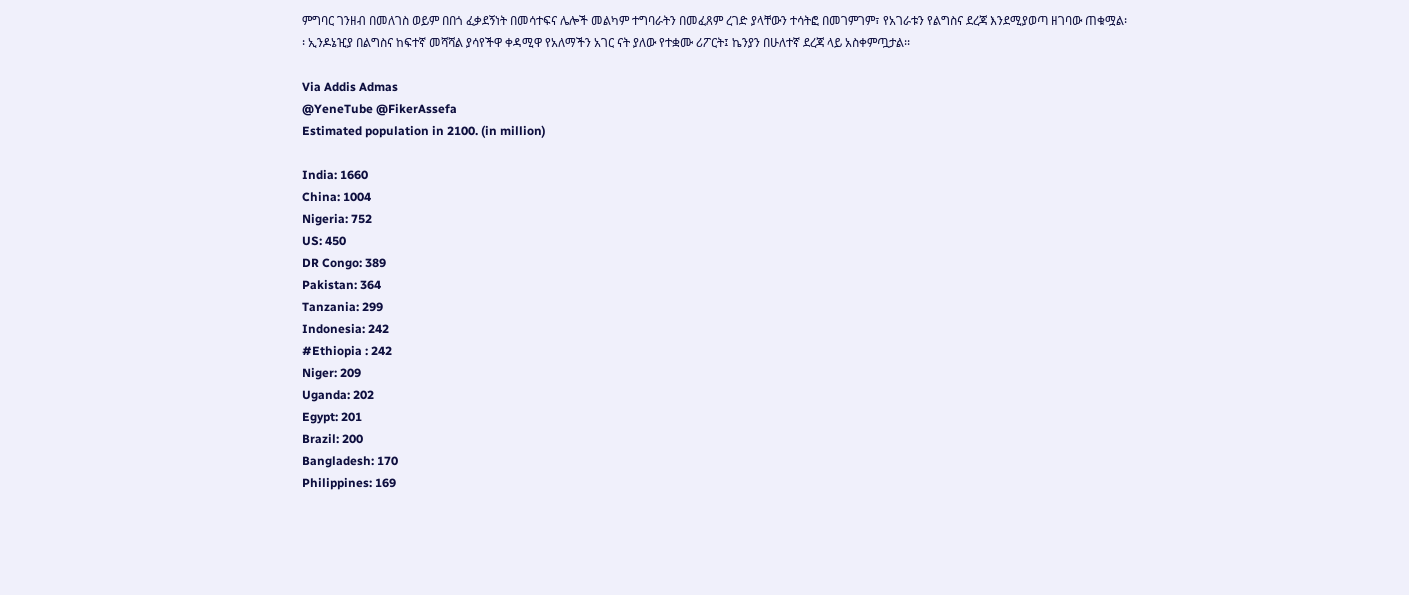ምግባር ገንዘብ በመለገስ ወይም በበጎ ፈቃደኝነት በመሳተፍና ሌሎች መልካም ተግባራትን በመፈጸም ረገድ ያላቸውን ተሳትፎ በመገምገም፣ የአገራቱን የልግስና ደረጃ እንደሚያወጣ ዘገባው ጠቁሟል፡፡ ኢንዶኔዢያ በልግስና ከፍተኛ መሻሻል ያሳየችዋ ቀዳሚዋ የአለማችን አገር ናት ያለው የተቋሙ ሪፖርት፤ ኬንያን በሁለተኛ ደረጃ ላይ አስቀምጧታል፡፡

Via Addis Admas
@YeneTube @FikerAssefa
Estimated population in 2100. (in million)

India: 1660
China: 1004
Nigeria: 752
US: 450
DR Congo: 389
Pakistan: 364
Tanzania: 299
Indonesia: 242
#Ethiopia : 242
Niger: 209
Uganda: 202
Egypt: 201
Brazil: 200
Bangladesh: 170
Philippines: 169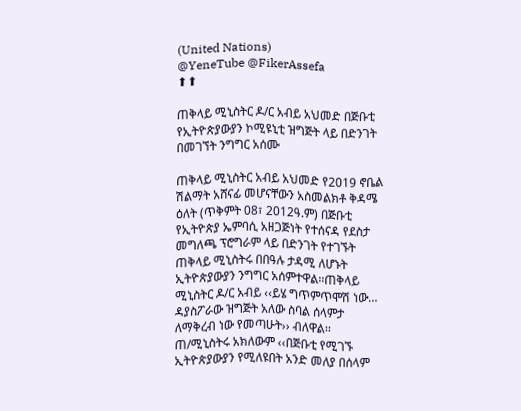(United Nations)
@YeneTube @FikerAssefa
⬆⬆

ጠቅላይ ሚኒስትር ዶ/ር አብይ አህመድ በጅቡቲ የኢትዮጵያውያን ኮሚዩኒቲ ዝግጅት ላይ በድንገት በመገኘት ንግግር አሰሙ

ጠቅላይ ሚኒስትር አብይ አህመድ የ2019 ኖቤል ሽልማት አሸናፊ መሆናቸውን አስመልክቶ ቅዳሜ ዕለት (ጥቅምት 08፣ 2012ዓ.ም) በጅቡቲ የኢትዮጵያ ኤምባሲ አዘጋጅነት የተሰናዳ የደስታ መግለጫ ፕሮግራም ላይ በድንገት የተገኙት ጠቅላይ ሚኒስትሩ በበዓሉ ታዳሚ ለሆኑት ኢትዮጵያውያን ንግግር አሰምተዋል፡፡ጠቅላይ ሚኒስትር ዶ/ር አብይ ‹‹ይሄ ግጥምጥሞሽ ነው… ዳያስፖራው ዝግጅት አለው ስባል ሰላምታ ለማቅረብ ነው የመጣሁት›› ብለዋል፡፡ ጠ/ሚኒስትሩ አክለውም ‹‹በጅቡቲ የሚገኙ ኢትዮጵያውያን የሚለዩበት አንድ መለያ በሰላም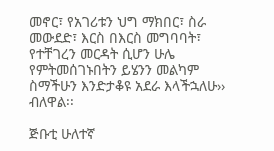መኖር፣ የአገሪቱን ህግ ማክበር፣ ስራ መውደድ፣ እርስ በእርስ መግባባት፣ የተቸገረን መርዳት ሲሆን ሁሌ የምትመሰገኑበትን ይሄንን መልካም ስማችሁን እንድታቆዩ አደራ እላችኋለሁ›› ብለዋል፡፡

ጅቡቲ ሁለተኛ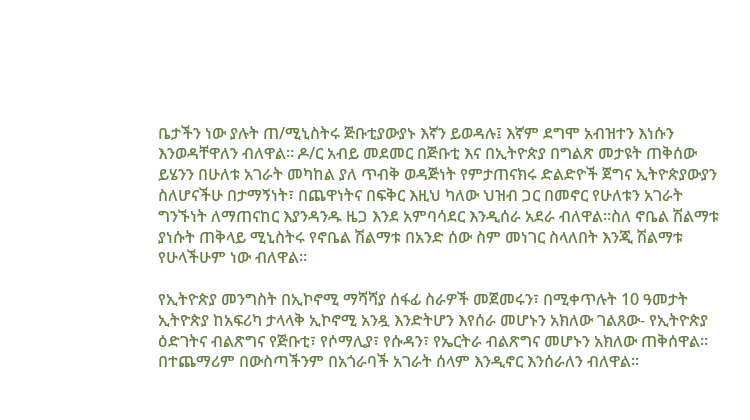ቤታችን ነው ያሉት ጠ/ሚኒስትሩ ጅቡቲያውያኑ እኛን ይወዳሉ፤ እኛም ደግሞ አብዝተን እነሱን እንወዳቸዋለን ብለዋል፡፡ ዶ/ር አብይ መደመር በጅቡቲ እና በኢትዮጵያ በግልጽ መታዩት ጠቅሰው ይሄንን በሁለቱ አገራት መካከል ያለ ጥብቅ ወዳጅነት የምታጠናክሩ ድልድዮች ጀግና ኢትዮጵያውያን ስለሆናችሁ በታማኝነት፣ በጨዋነትና በፍቅር እዚህ ካለው ህዝብ ጋር በመኖር የሁለቱን አገራት ግንኙነት ለማጠናከር እያንዳንዱ ዜጋ እንደ አምባሳደር እንዲሰራ አደራ ብለዋል፡፡ስለ ኖቤል ሽልማቱ ያነሱት ጠቅላይ ሚኒስትሩ የኖቤል ሽልማቱ በአንድ ሰው ስም መነገር ስላለበት እንጂ ሽልማቱ የሁላችሁም ነው ብለዋል፡፡

የኢትዮጵያ መንግስት በኢኮኖሚ ማሻሻያ ሰፋፊ ስራዎች መጀመሩን፣ በሚቀጥሉት 10 ዓመታት ኢትዮጵያ ከአፍሪካ ታላላቅ ኢኮኖሚ አንዷ እንድትሆን እየሰራ መሆኑን አክለው ገልጸው- የኢትዮጵያ ዕድገትና ብልጽግና የጅቡቲ፣ የሶማሊያ፣ የሱዳን፣ የኤርትራ ብልጽግና መሆኑን አክለው ጠቅሰዋል፡፡ በተጨማሪም በውስጣችንም በአጎራባች አገራት ሰላም እንዲኖር እንሰራለን ብለዋል፡፡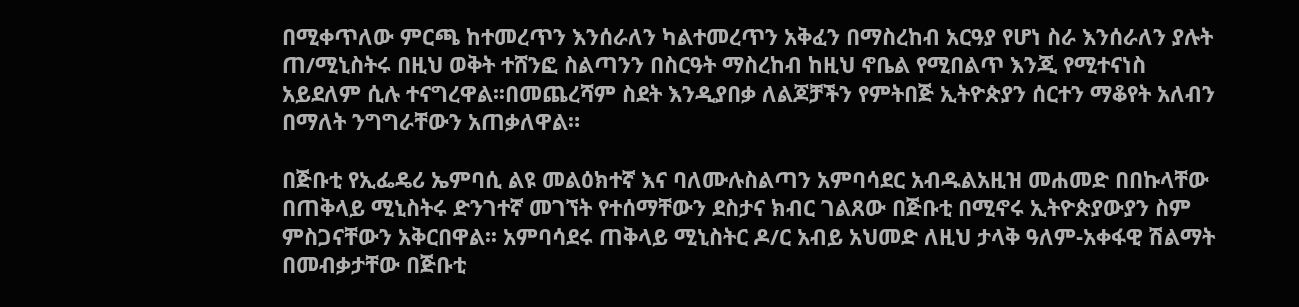በሚቀጥለው ምርጫ ከተመረጥን እንሰራለን ካልተመረጥን አቅፈን በማስረከብ አርዓያ የሆነ ስራ እንሰራለን ያሉት ጠ/ሚኒስትሩ በዚህ ወቅት ተሸንፎ ስልጣንን በስርዓት ማስረከብ ከዚህ ኖቤል የሚበልጥ እንጂ የሚተናነስ አይደለም ሲሉ ተናግረዋል፡፡በመጨረሻም ስደት እንዲያበቃ ለልጆቻችን የምትበጅ ኢትዮጵያን ሰርተን ማቆየት አለብን በማለት ንግግራቸውን አጠቃለዋል።

በጅቡቲ የኢፌዴሪ ኤምባሲ ልዩ መልዕክተኛ እና ባለሙሉስልጣን አምባሳደር አብዱልአዚዝ መሐመድ በበኩላቸው በጠቅላይ ሚኒስትሩ ድንገተኛ መገኘት የተሰማቸውን ደስታና ክብር ገልጸው በጅቡቲ በሚኖሩ ኢትዮጵያውያን ስም ምስጋናቸውን አቅርበዋል፡፡ አምባሳደሩ ጠቅላይ ሚኒስትር ዶ/ር አብይ አህመድ ለዚህ ታላቅ ዓለም-አቀፋዊ ሽልማት በመብቃታቸው በጅቡቲ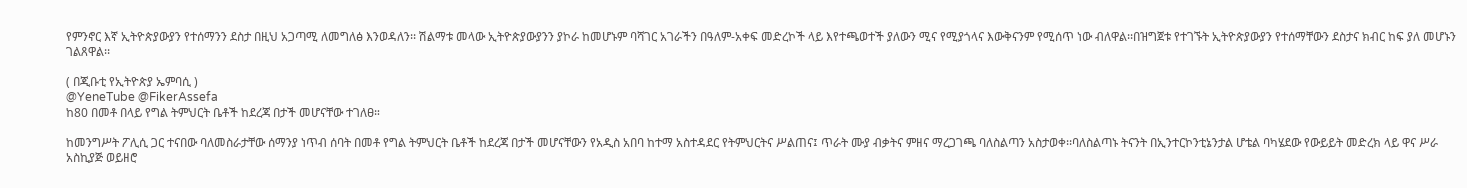የምንኖር እኛ ኢትዮጵያውያን የተሰማንን ደስታ በዚህ አጋጣሚ ለመግለፅ እንወዳለን፡፡ ሽልማቱ መላው ኢትዮጵያውያንን ያኮራ ከመሆኑም ባሻገር አገራችን በዓለም-አቀፍ መድረኮች ላይ እየተጫወተች ያለውን ሚና የሚያጎላና እውቅናንም የሚሰጥ ነው ብለዋል፡፡በዝግጀቱ የተገኙት ኢትዮጵያውያን የተሰማቸውን ደስታና ክብር ከፍ ያለ መሆኑን ገልጸዋል፡፡

( በጂቡቲ የኢትዮጵያ ኤምባሲ )
@YeneTube @FikerAssefa
ከ80 በመቶ በላይ የግል ትምህርት ቤቶች ከደረጃ በታች መሆናቸው ተገለፀ።

ከመንግሥት ፖሊሲ ጋር ተናበው ባለመስራታቸው ሰማንያ ነጥብ ሰባት በመቶ የግል ትምህርት ቤቶች ከደረጃ በታች መሆናቸውን የአዲስ አበባ ከተማ አስተዳደር የትምህርትና ሥልጠና፤ ጥራት ሙያ ብቃትና ምዘና ማረጋገጫ ባለስልጣን አስታወቀ፡፡ባለስልጣኑ ትናንት በኢንተርኮንቲኔንታል ሆቴል ባካሄደው የውይይት መድረክ ላይ ዋና ሥራ አስኪያጅ ወይዘሮ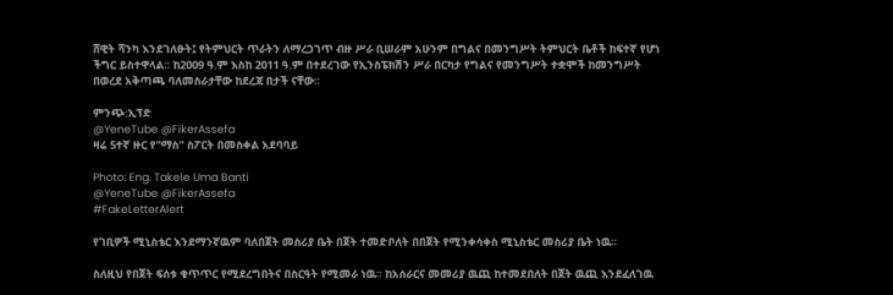ሸዊት ሻንካ እንደገለፁት፤ የትምህርት ጥራትን ለማረጋገጥ ብዙ ሥራ ቢሠራም አሁንም በግልና በመንግሥት ትምህርት ቤቶች ከፍተኛ የሆነ ችግር ይስተዋላል፡፡ ከ2009 ዓ.ም እስከ 2011 ዓ.ም በተደረገው የኢንስፔክሽን ሥራ በርካታ የግልና የመንግሥት ተቋሞች ከመንግሥት በወረደ አቅጣጫ ባለመስራታቸው ከደረጃ በታች ናቸው፡፡

ምንጭ:ኢፕድ
@YeneTube @FikerAssefa
ዛሬ 5ተኛ ዙር የ"ማስ" ስፖርት በመስቀል አደባባይ

Photo: Eng. Takele Uma Banti
@YeneTube @FikerAssefa
#FakeLetterAlert

የገቢዎች ሚኒስቴር እንደማንኛዉም ባለበጀት መስሪያ ቤት በጀት ተመድቦለት በበጀት የሚንቀሳቀስ ሚኒስቴር መስሪያ ቤት ነዉ፡፡

ስለዚህ የበጀት ፍሰቱ ቁጥጥር የሚደረግበትና በስርዓት የሚመራ ነዉ፡፡ ከአሰራርና መመሪያ ዉጪ ከተመደበለት በጀት ዉጪ እንደፈለገዉ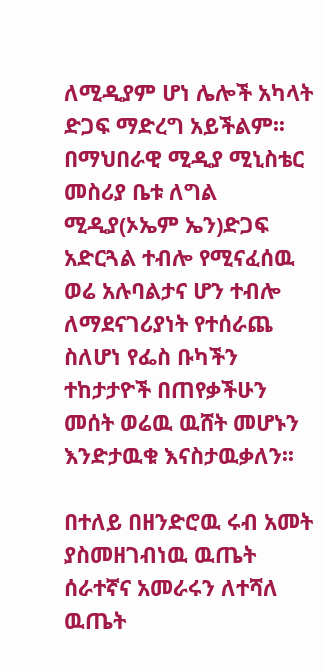ለሚዲያም ሆነ ሌሎች አካላት ድጋፍ ማድረግ አይችልም፡፡ በማህበራዊ ሚዲያ ሚኒስቴር መስሪያ ቤቱ ለግል ሚዲያ(ኦኤም ኤን)ድጋፍ አድርጓል ተብሎ የሚናፈሰዉ ወሬ አሉባልታና ሆን ተብሎ ለማደናገሪያነት የተሰራጨ ስለሆነ የፌስ ቡካችን ተከታታዮች በጠየቃችሁን መሰት ወሬዉ ዉሸት መሆኑን እንድታዉቁ እናስታዉቃለን፡፡

በተለይ በዘንድሮዉ ሩብ አመት ያስመዘገብነዉ ዉጤት ሰራተኛና አመራሩን ለተሻለ ዉጤት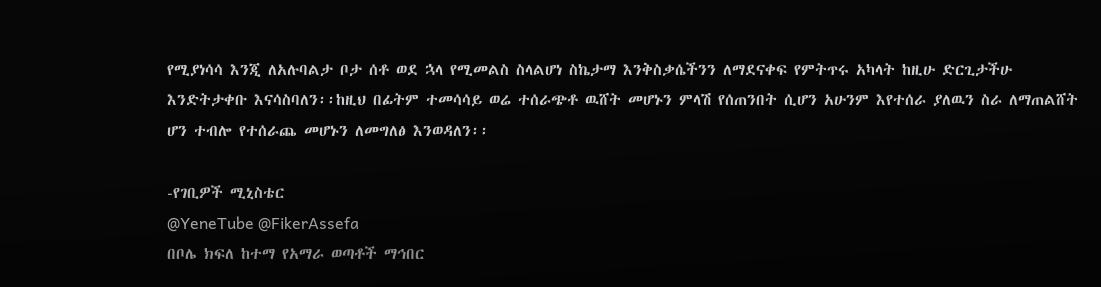የሚያነሳሳ እንጂ ለአሉባልታ ቦታ ሰቶ ወደ ኋላ የሚመልስ ስላልሆነ ስኬታማ እንቅስቃሴችንን ለማደናቀፍ የምትጥሩ አካላት ከዚሁ ድርጊታችሁ እንድትታቀቡ እናሳስባለን፡፡ከዚህ በፊትም ተመሳሳይ ወሬ ተሰራጭቶ ዉሸት መሆኑን ምላሽ የሰጠንበት ሲሆን አሁንም እየተሰራ ያለዉን ስራ ለማጠልሸት ሆን ተብሎ የተሰራጨ መሆኑን ለመግለፅ እንወዳለን፡፡

-የገቢዎች ሚኒስቴር
@YeneTube @FikerAssefa
በቦሌ ክፍለ ከተማ የአማራ ወጣቶች ማኅበር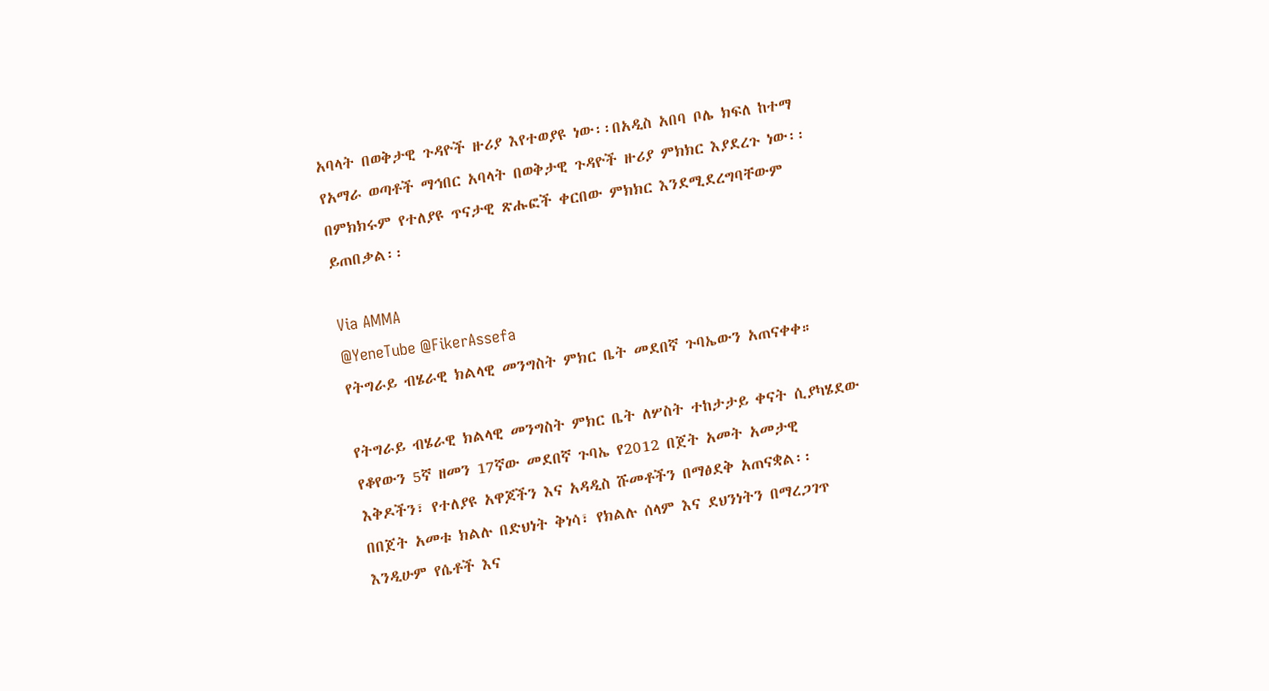አባላት በወቅታዊ ጉዳዮች ዙሪያ እየተወያዩ ነው፡፡በአዲስ አበባ ቦሌ ክፍለ ከተማ የአማራ ወጣቶች ማኅበር አባላት በወቅታዊ ጉዳዮች ዙሪያ ምክክር እያደረጉ ነው፡፡በምክክሩም የተለያዩ ጥናታዊ ጽሑፎች ቀርበው ምክክር እንደሚደረግባቸውም ይጠበቃል፡፡

Via AMMA
@YeneTube @FikerAssefa
የትግራይ ብሄራዊ ክልላዊ መንግስት ምክር ቤት መደበኛ ጉባኤውን አጠናቀቀ።

የትግራይ ብሄራዊ ክልላዊ መንግስት ምክር ቤት ለሦስት ተከታታይ ቀናት ሲያካሄደው የቆየውን 5ኛ ዘመን 17ኛው መደበኛ ጉባኤ የ2012 በጀት አመት አመታዊ እቅዶችን፣ የተለያዩ አዋጆችን እና አዳዲስ ሹመቶችን በማፅደቅ አጠናቋል፡፡
በበጀት አመቱ ክልሉ በድህነት ቅነሳ፣ የክልሉ ሰላም እና ደህንነትን በማረጋገጥ እንዲሁም የሴቶች እና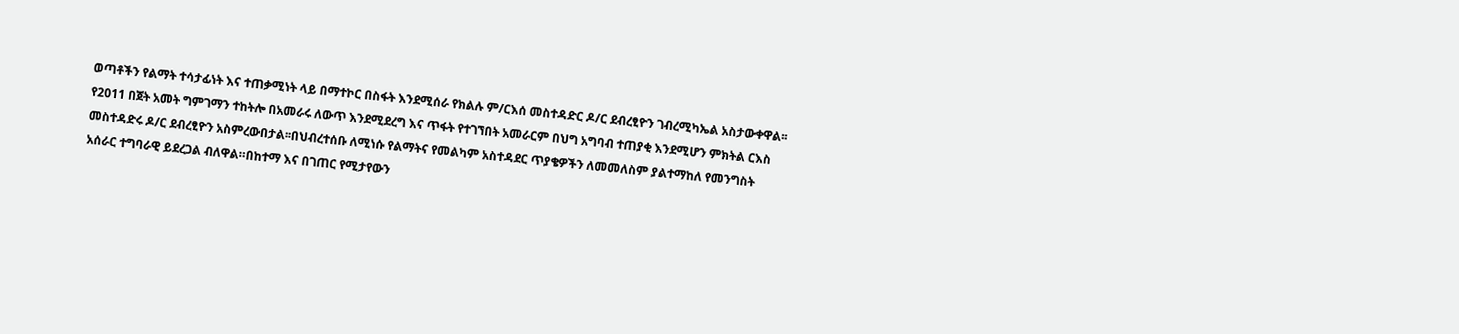ወጣቶችን የልማት ተሳታፊነት እና ተጠቃሚነት ላይ በማተኮር በስፋት እንደሚሰራ የክልሉ ም/ርእሰ መስተዳድር ዶ/ር ደብረፂዮን ገብረሚካኤል አስታውቀዋል፡፡የ2011 በጀት አመት ግምገማን ተከትሎ በአመራሩ ለውጥ እንደሚደረግ እና ጥፋት የተገኘበት አመራርም በህግ አግባብ ተጠያቂ እንደሚሆን ምክትል ርእስ መስተዳድሩ ዶ/ር ደብረፂዮን አስምረውበታል፡፡በህብረተሰቡ ለሚነሱ የልማትና የመልካም አስተዳደር ጥያቄዎችን ለመመለስም ያልተማከለ የመንግስት አሰራር ተግባራዊ ይደረጋል ብለዋል።በከተማ እና በገጠር የሚታየውን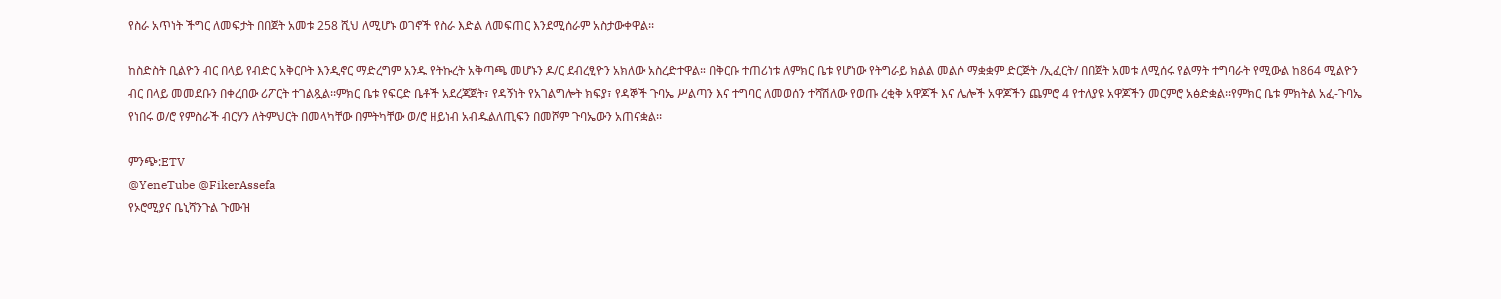የስራ አጥነት ችግር ለመፍታት በበጀት አመቱ 258 ሺህ ለሚሆኑ ወገኖች የስራ እድል ለመፍጠር እንደሚሰራም አስታውቀዋል፡፡

ከስድስት ቢልዮን ብር በላይ የብድር አቅርቦት እንዲኖር ማድረግም አንዱ የትኩረት አቅጣጫ መሆኑን ዶ/ር ደብረፂዮን አክለው አስረድተዋል። በቅርቡ ተጠሪነቱ ለምክር ቤቱ የሆነው የትግራይ ክልል መልሶ ማቋቋም ድርጅት /ኢፈርት/ በበጀት አመቱ ለሚሰሩ የልማት ተግባራት የሚውል ከ864 ሚልዮን ብር በላይ መመደቡን በቀረበው ሪፖርት ተገልጿል፡፡ምክር ቤቱ የፍርድ ቤቶች አደረጃጀት፣ የዳኝነት የአገልግሎት ክፍያ፣ የዳኞች ጉባኤ ሥልጣን እና ተግባር ለመወሰን ተሻሽለው የወጡ ረቂቅ አዋጆች እና ሌሎች አዋጆችን ጨምሮ 4 የተለያዩ አዋጆችን መርምሮ አፅድቋል፡፡የምክር ቤቱ ምክትል አፈ-ጉባኤ የነበሩ ወ/ሮ የምስራች ብርሃን ለትምህርት በመላካቸው በምትካቸው ወ/ሮ ዘይነብ አብዱልለጢፍን በመሾም ጉባኤውን አጠናቋል፡፡

ምንጭ:ETV
@YeneTube @FikerAssefa
የኦሮሚያና ቤኒሻንጉል ጉሙዝ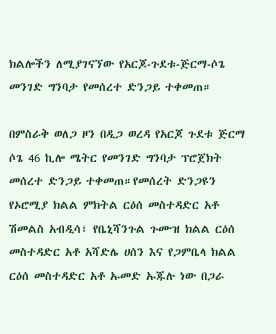ክልሎችን ለሚያገናኘው የአርጆ‐ጉደቱ‐ጅርማ‐ሶጌ መንገድ ግንባታ የመሰረተ ድንጋይ ተቀመጠ።

በምስራቅ ወለጋ ዞን በዲጋ ወረዳ የአርጆ ጉደቱ ጅርማ ሶጌ 46 ኪሎ ሜትር የመንገድ ግንባታ ፕሮጀክት መሰረተ ድንጋይ ተቀመጠ።የመሰረት ድንጋዩን የኦሮሚያ ክልል ምክትል ርዕሰ መስተዳድር አቶ ሽመልስ አብዲሳ፣ የቤኒሻንጉል ጉሙዝ ክልል ርዕሰ መስተዳድር አቶ አሻድሌ ሀሰን እና የጋምቤላ ክልል ርዕሰ መስተዳድር አቶ ኡመድ ኡጁሉ ነው በጋራ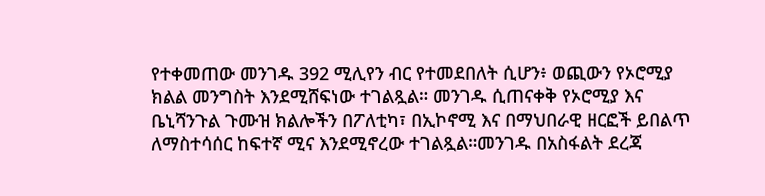የተቀመጠው መንገዱ 392 ሚሊየን ብር የተመደበለት ሲሆን፥ ወጪውን የኦሮሚያ ክልል መንግስት እንደሚሸፍነው ተገልጿል። መንገዱ ሲጠናቀቅ የኦሮሚያ እና ቤኒሻንጉል ጉሙዝ ክልሎችን በፖለቲካ፣ በኢኮኖሚ እና በማህበራዊ ዘርፎች ይበልጥ ለማስተሳሰር ከፍተኛ ሚና እንደሚኖረው ተገልጿል።መንገዱ በአስፋልት ደረጃ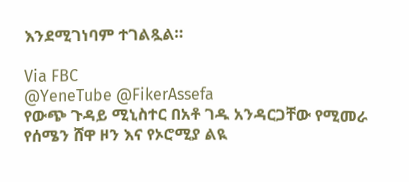እንደሚገነባም ተገልጿል።

Via FBC
@YeneTube @FikerAssefa
የውጭ ጉዳይ ሚኒስተር በአቶ ገዱ አንዳርጋቸው የሚመራ የሰሜን ሸዋ ዞን እና የኦሮሚያ ልዪ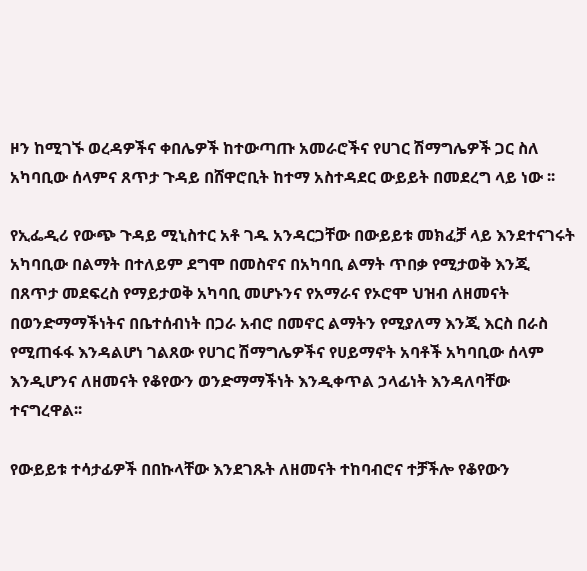ዞን ከሚገኙ ወረዳዎችና ቀበሌዎች ከተውጣጡ አመራሮችና የሀገር ሽማግሌዎች ጋር ስለ አካባቢው ሰላምና ጸጥታ ጉዳይ በሸዋሮቢት ከተማ አስተዳደር ውይይት በመደረግ ላይ ነው ፡፡

የኢፌዲሪ የውጭ ጉዳይ ሚኒስተር አቶ ገዱ አንዳርጋቸው በውይይቱ መክፈቻ ላይ እንደተናገሩት አካባቢው በልማት በተለይም ደግሞ በመስኖና በአካባቢ ልማት ጥበቃ የሚታወቅ እንጂ በጸጥታ መደፍረስ የማይታወቅ አካባቢ መሆኑንና የአማራና የኦሮሞ ህዝብ ለዘመናት በወንድማማችነትና በቤተሰብነት በጋራ አብሮ በመኖር ልማትን የሚያለማ እንጂ እርስ በራስ የሚጠፋፋ እንዳልሆነ ገልጸው የሀገር ሽማግሌዎችና የሀይማኖት አባቶች አካባቢው ሰላም እንዲሆንና ለዘመናት የቆየውን ወንድማማችነት እንዲቀጥል ኃላፊነት እንዳለባቸው ተናግረዋል፡፡

የውይይቱ ተሳታፊዎች በበኩላቸው እንደገጹት ለዘመናት ተከባብሮና ተቻችሎ የቆየውን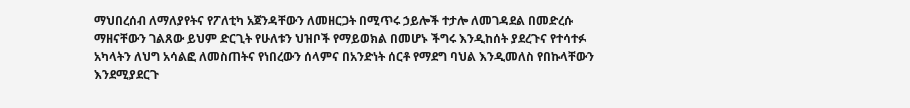ማህበረሰብ ለማለያየትና የፖለቲካ አጀንዳቸውን ለመዘርጋት በሚጥሩ ኃይሎች ተታሎ ለመገዳደል በመድረሱ ማዘናቸውን ገልጸው ይህም ድርጊት የሁለቱን ህዝቦች የማይወክል በመሆኑ ችግሩ እንዲከሰት ያደረጉና የተሳተፉ አካላትን ለህግ አሳልፎ ለመስጠትና የነበረውን ሰላምና በአንድነት ሰርቶ የማደግ ባህል እንዲመለስ የበኩላቸውን እንደሚያደርጉ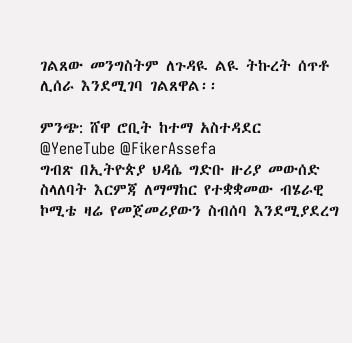ገልጸው መንግስትም ለጉዳዪ ልዪ ትኩረት ሰጥቶ ሊሰራ እንደሚገባ ገልጸዋል፡፡

ምንጭ: ሸዋ ሮቢት ከተማ አስተዳደር
@YeneTube @FikerAssefa
ግብጽ በኢትዮጵያ ህዳሴ ግድቡ ዙሪያ መውሰድ ስላለባት እርምጃ ለማማከር የተቋቋመው ብሄራዊ ኮሚቴ ዛሬ የመጀመሪያውን ስብሰባ እንደሚያደረግ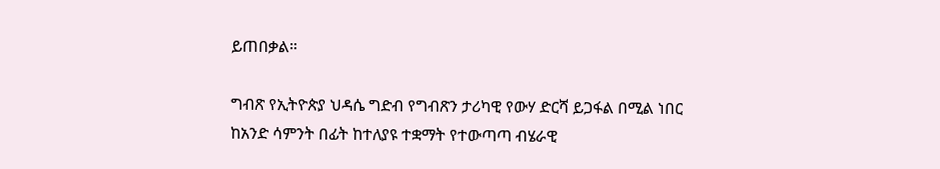ይጠበቃል።

ግብጽ የኢትዮጵያ ህዳሴ ግድብ የግብጽን ታሪካዊ የውሃ ድርሻ ይጋፋል በሚል ነበር ከአንድ ሳምንት በፊት ከተለያዩ ተቋማት የተውጣጣ ብሄራዊ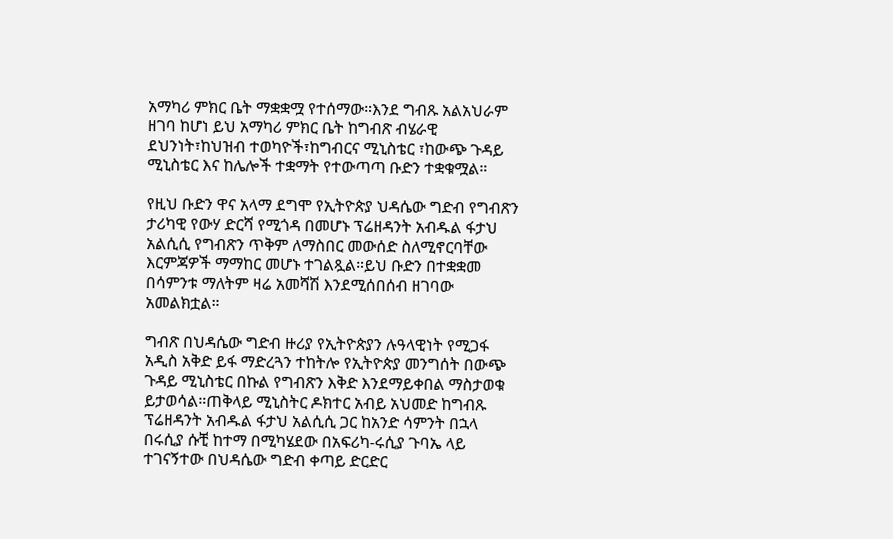አማካሪ ምክር ቤት ማቋቋሟ የተሰማው።እንደ ግብጹ አልአህራም ዘገባ ከሆነ ይህ አማካሪ ምክር ቤት ከግብጽ ብሄራዊ ደህንነት፣ከህዝብ ተወካዮች፣ከግብርና ሚኒስቴር ፣ከውጭ ጉዳይ ሚኒስቴር እና ከሌሎች ተቋማት የተውጣጣ ቡድን ተቋቁሟል።

የዚህ ቡድን ዋና አላማ ደግሞ የኢትዮጵያ ህዳሴው ግድብ የግብጽን ታሪካዊ የውሃ ድርሻ የሚጎዳ በመሆኑ ፕሬዘዳንት አብዱል ፋታህ አልሲሲ የግብጽን ጥቅም ለማስበር መውሰድ ስለሚኖርባቸው እርምጃዎች ማማከር መሆኑ ተገልጿል።ይህ ቡድን በተቋቋመ በሳምንቱ ማለትም ዛሬ አመሻሽ እንደሚሰበሰብ ዘገባው አመልክቷል።

ግብጽ በህዳሴው ግድብ ዙሪያ የኢትዮጵያን ሉዓላዊነት የሚጋፋ አዲስ አቅድ ይፋ ማድረጓን ተከትሎ የኢትዮጵያ መንግሰት በውጭ ጉዳይ ሚኒስቴር በኩል የግብጽን እቅድ እንደማይቀበል ማስታወቁ ይታወሳል።ጠቅላይ ሚኒስትር ዶክተር አብይ አህመድ ከግብጹ ፕሬዘዳንት አብዱል ፋታህ አልሲሲ ጋር ከአንድ ሳምንት በኋላ በሩሲያ ሱቺ ከተማ በሚካሄደው በአፍሪካ-ሩሲያ ጉባኤ ላይ ተገናኝተው በህዳሴው ግድብ ቀጣይ ድርድር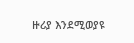ዙሪያ እንደሚወያዩ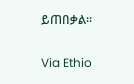ይጠበቃል።

Via Ethio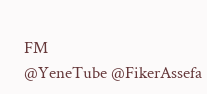FM
@YeneTube @FikerAssefa